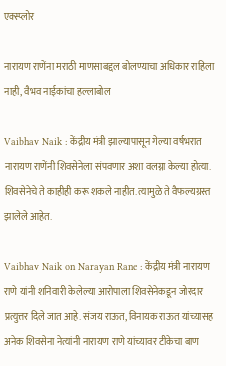एक्स्प्लोर

नारायण राणेंना मराठी माणसाबद्दल बोलण्याचा अधिकार राहिला नाही, वैभव नाईकांचा हल्लाबोल

Vaibhav Naik : केंद्रीय मंत्री झाल्यापासून गेल्या वर्षभरात नारायण राणेंनी शिवसेनेला संपवणार अशा वलग्ना केल्या होत्या. शिवसेनेचे ते काहीही करू शकले नाहीत. त्यामुळे ते वैफल्यग्रस्त झालेले आहेत.

Vaibhav Naik on Narayan Rane : केंद्रीय मंत्री नारायण राणे यांनी शनिवारी केलेल्या आरोपाला शिवसेनेकडून जोरदार प्रत्युत्तर दिले जात आहे. संजय राऊत, विनायक राऊत यांच्यासह अनेक शिवसेना नेत्यांनी नारायण राणे यांच्यावर टीकेचा बाण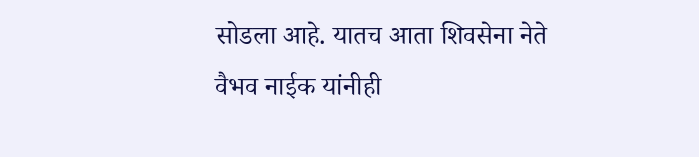सोडला आहे. यातच आता शिवसेना नेते वैभव नाईक यांनीही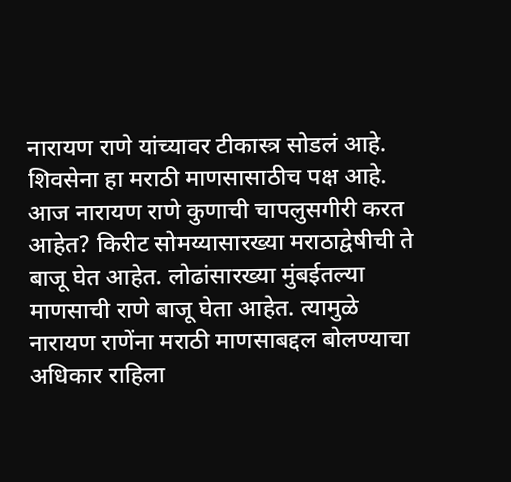नारायण राणे यांच्यावर टीकास्त्र सोडलं आहे. शिवसेना हा मराठी माणसासाठीच पक्ष आहे. आज नारायण राणे कुणाची चापलुसगीरी करत आहेत? किरीट सोमय्यासारख्या मराठाद्वेषीची ते बाजू घेत आहेत. लोढांसारख्या मुंबईतल्या माणसाची राणे बाजू घेता आहेत. त्यामुळे नारायण राणेंना मराठी माणसाबद्दल बोलण्याचा अधिकार राहिला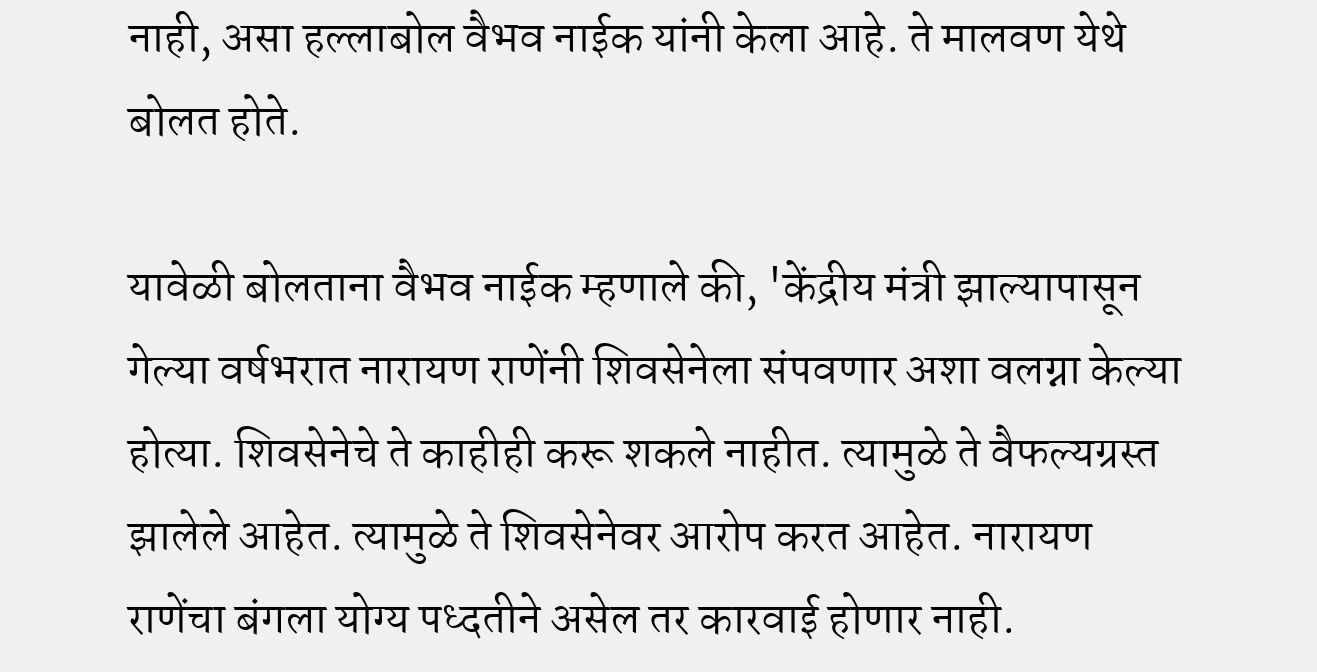नाही, असा हल्लाबोल वैभव नाईक यांनी केला आहे. ते मालवण येथे बोलत होते.

यावेळी बोलताना वैभव नाईक म्हणाले की, 'केंद्रीय मंत्री झाल्यापासून गेल्या वर्षभरात नारायण राणेंनी शिवसेनेला संपवणार अशा वलग्ना केल्या होत्या. शिवसेनेचे ते काहीही करू शकले नाहीत. त्यामुळे ते वैफल्यग्रस्त झालेले आहेत. त्यामुळे ते शिवसेनेवर आरोप करत आहेत. नारायण राणेंचा बंगला योग्य पध्दतीने असेल तर कारवाई होणार नाही.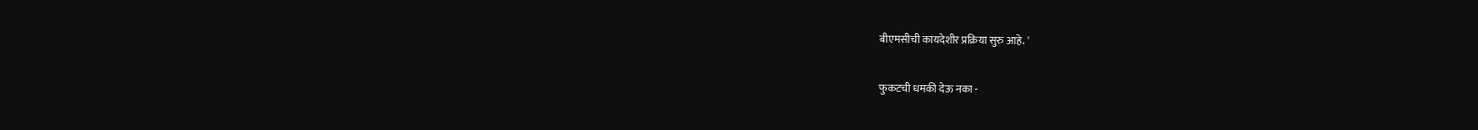बीएमसीची कायदेशीर प्रक्रिया सुरु आहे. '

फुकटची धमकी देऊ नका -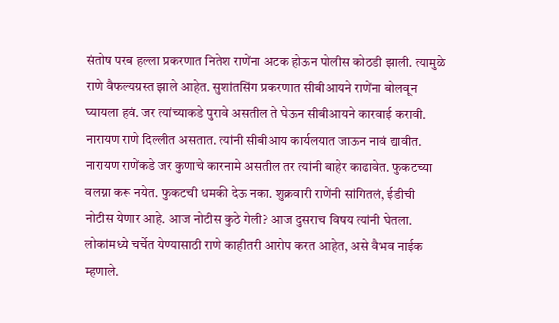संतोष परब हल्ला प्रकरणात नितेश राणेंना अटक होऊन पोलीस कोठडी झाली. त्यामुळे राणे वैफल्यग्रस्त झाले आहेत. सुशांतसिंग प्रकरणात सीबीआयने राणेंना बोलवून घ्यायला हवं. जर त्यांच्याकडे पुरावे असतील ते घेऊन सीबीआयने कारवाई करावी. नारायण राणे दिल्लीत असतात. त्यांनी सीबीआय कार्यलयात जाऊन नावं द्यावीत. नारायण राणेंकडे जर कुणाचे कारनामे असतील तर त्यांनी बाहेर काढावेत. फुकटच्या वलग्ना करू नयेत. फुकटची धमकी देऊ नका. शुक्रवारी राणेंनी सांगितलं, ईडीची नोटीस येणार आहे. आज नोटीस कुठे गेली? आज दुसराच विषय त्यांनी घेतला. लोकांमध्ये चर्चेत येण्यासाठी राणे काहीतरी आरोप करत आहेत, असे वैभव नाईक म्हणाले.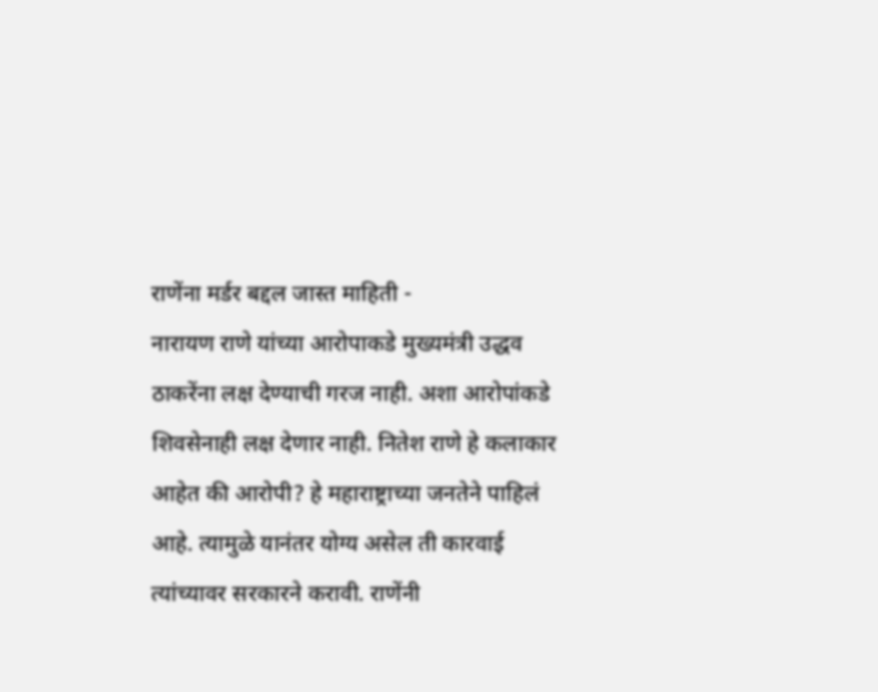राणेंना मर्डर बद्दल जास्त माहिती -
नारायण राणे यांच्या आरोपाकडे मुख्यमंत्री उद्धव ठाकरेंना लक्ष देण्याची गरज नाही. अशा आरोपांकडे शिवसेनाही लक्ष देणार नाही. नितेश राणे हे कलाकार आहेत की आरोपी? हे महाराष्ट्राच्या जनतेने पाहिलं आहे. त्यामुळे यानंतर योग्य असेल ती कारवाई त्यांच्यावर सरकारने करावी. राणेंनी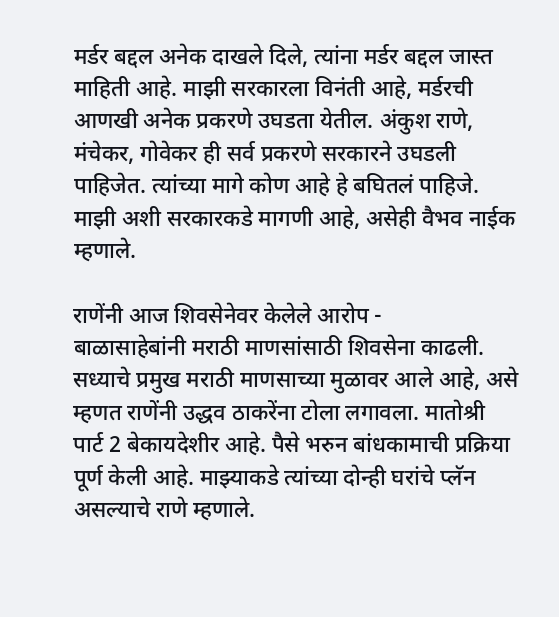मर्डर बद्दल अनेक दाखले दिले, त्यांना मर्डर बद्दल जास्त माहिती आहे. माझी सरकारला विनंती आहे, मर्डरची आणखी अनेक प्रकरणे उघडता येतील. अंकुश राणे, मंचेकर, गोवेकर ही सर्व प्रकरणे सरकारने उघडली पाहिजेत. त्यांच्या मागे कोण आहे हे बघितलं पाहिजे. माझी अशी सरकारकडे मागणी आहे, असेही वैभव नाईक म्हणाले.

राणेंनी आज शिवसेनेवर केलेले आरोप -
बाळासाहेबांनी मराठी माणसांसाठी शिवसेना काढली. सध्याचे प्रमुख मराठी माणसाच्या मुळावर आले आहे, असे म्हणत राणेंनी उद्धव ठाकरेंना टोला लगावला. मातोश्री पार्ट 2 बेकायदेशीर आहे. पैसे भरुन बांधकामाची प्रक्रिया पूर्ण केली आहे. माझ्याकडे त्यांच्या दोन्ही घरांचे प्लॅन असल्याचे राणे म्हणाले.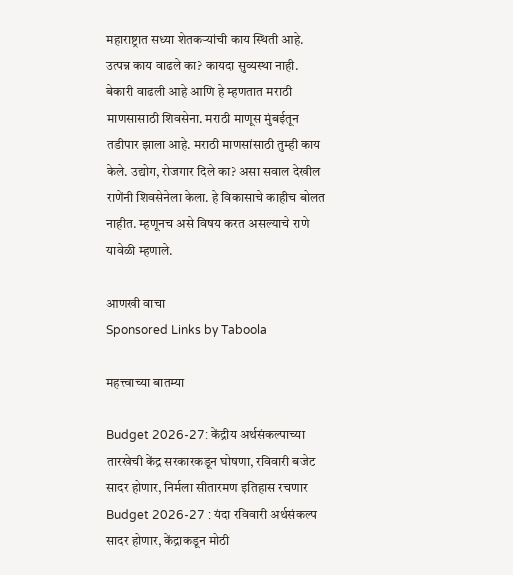महाराष्ट्रात सध्या शेतकऱ्यांची काय स्थिती आहे. उत्पन्न काय वाढले का? कायदा सुव्यस्था नाही. बेकारी वाढली आहे आणि हे म्हणतात मराठी माणसासाठी शिवसेना. मराठी माणूस मुंबईतून तडीपार झाला आहे. मराठी माणसांसाठी तुम्ही काय केले. उद्योग, रोजगार दिले का? असा सवाल देखील राणेंनी शिवसेनेला केला. हे विकासाचे काहीच बोलत नाहीत. म्हणूनच असे विषय करत असल्याचे राणे यावेळी म्हणाले.

आणखी वाचा
Sponsored Links by Taboola

महत्त्वाच्या बातम्या

Budget 2026-27: केंद्रीय अर्थसंकल्पाच्या तारखेची केंद्र सरकारकडून घोषणा, रविवारी बजेट सादर होणार, निर्मला सीतारमण इतिहास रचणार
Budget 2026-27 : यंदा रविवारी अर्थसंकल्प सादर होणार, केंद्राकडून मोठी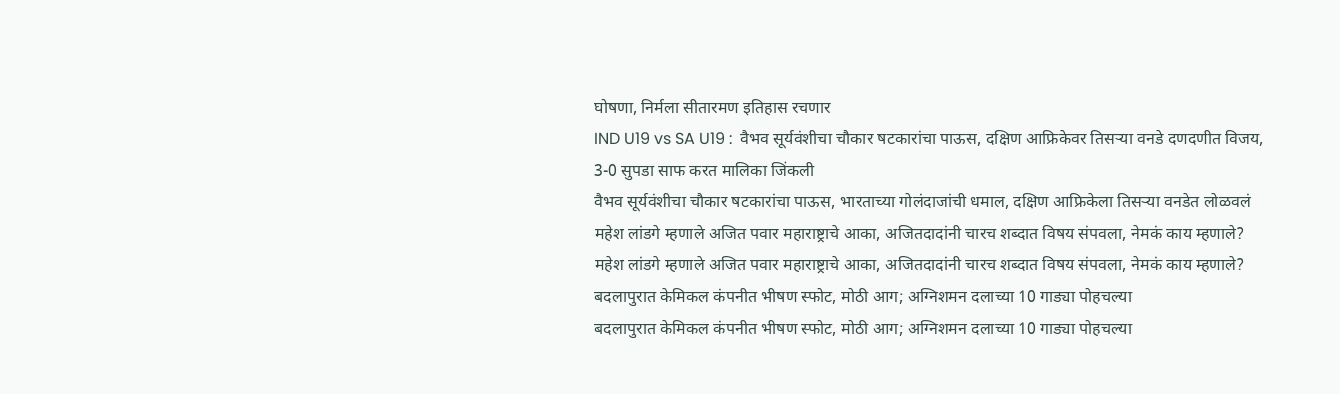घोषणा, निर्मला सीतारमण इतिहास रचणार
IND U19 vs SA U19 :  वैभव सूर्यवंशीचा चौकार षटकारांचा पाऊस, दक्षिण आफ्रिकेवर तिसऱ्या वनडे दणदणीत विजय, 3-0 सुपडा साफ करत मालिका जिंकली
वैभव सूर्यवंशीचा चौकार षटकारांचा पाऊस, भारताच्या गोलंदाजांची धमाल, दक्षिण आफ्रिकेला तिसऱ्या वनडेत लोळवलं
महेश लांडगे म्हणाले अजित पवार महाराष्ट्राचे आका, अजितदादांनी चारच शब्दात विषय संपवला, नेमकं काय म्हणाले?
महेश लांडगे म्हणाले अजित पवार महाराष्ट्राचे आका, अजितदादांनी चारच शब्दात विषय संपवला, नेमकं काय म्हणाले?
बदलापुरात केमिकल कंपनीत भीषण स्फोट, मोठी आग; अग्निशमन दलाच्या 10 गाड्या पोहचल्या
बदलापुरात केमिकल कंपनीत भीषण स्फोट, मोठी आग; अग्निशमन दलाच्या 10 गाड्या पोहचल्या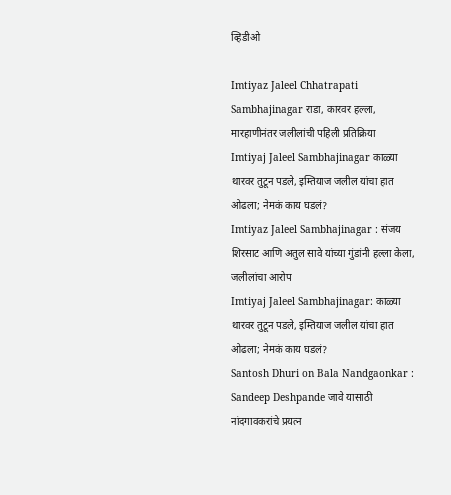व्हिडीओ

Imtiyaz Jaleel Chhatrapati Sambhajinagar राडा, कारवर हल्ला, मारहाणीनंतर जलीलांची पहिली प्रतिक्रिया
Imtiyaj Jaleel Sambhajinagar काळ्या थारवर तुटून पडले, इम्तियाज जलील यांचा हात ओढला; नेमकं काय घडलं?
Imtiyaz Jaleel Sambhajinagar : संजय शिरसाट आणि अतुल सावे यांच्या गुंडांनी हल्ला केला, जलीलांचा आरोप
Imtiyaj Jaleel Sambhajinagar: काळ्या थारवर तुटून पडले, इम्तियाज जलील यांचा हात ओढला; नेमकं काय घडलं?
Santosh Dhuri on Bala Nandgaonkar : Sandeep Deshpande जावे यासाठी नांदगावकरांचे प्रयत्न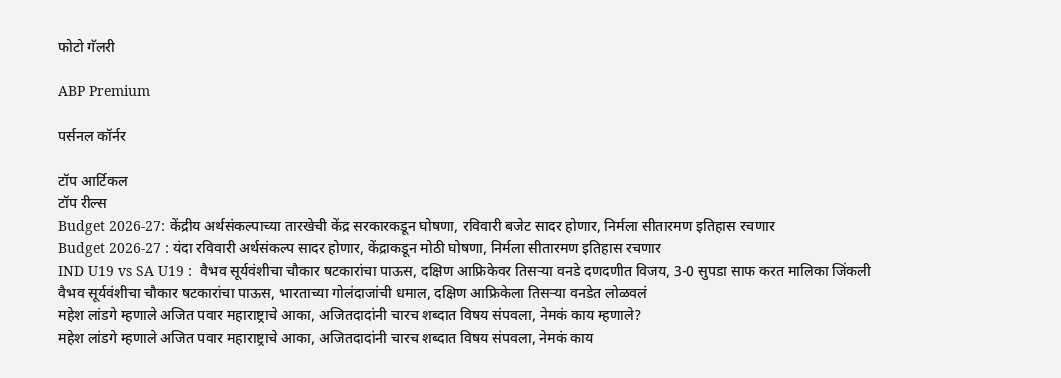फोटो गॅलरी

ABP Premium

पर्सनल कॉर्नर

टॉप आर्टिकल
टॉप रील्स
Budget 2026-27: केंद्रीय अर्थसंकल्पाच्या तारखेची केंद्र सरकारकडून घोषणा, रविवारी बजेट सादर होणार, निर्मला सीतारमण इतिहास रचणार
Budget 2026-27 : यंदा रविवारी अर्थसंकल्प सादर होणार, केंद्राकडून मोठी घोषणा, निर्मला सीतारमण इतिहास रचणार
IND U19 vs SA U19 :  वैभव सूर्यवंशीचा चौकार षटकारांचा पाऊस, दक्षिण आफ्रिकेवर तिसऱ्या वनडे दणदणीत विजय, 3-0 सुपडा साफ करत मालिका जिंकली
वैभव सूर्यवंशीचा चौकार षटकारांचा पाऊस, भारताच्या गोलंदाजांची धमाल, दक्षिण आफ्रिकेला तिसऱ्या वनडेत लोळवलं
महेश लांडगे म्हणाले अजित पवार महाराष्ट्राचे आका, अजितदादांनी चारच शब्दात विषय संपवला, नेमकं काय म्हणाले?
महेश लांडगे म्हणाले अजित पवार महाराष्ट्राचे आका, अजितदादांनी चारच शब्दात विषय संपवला, नेमकं काय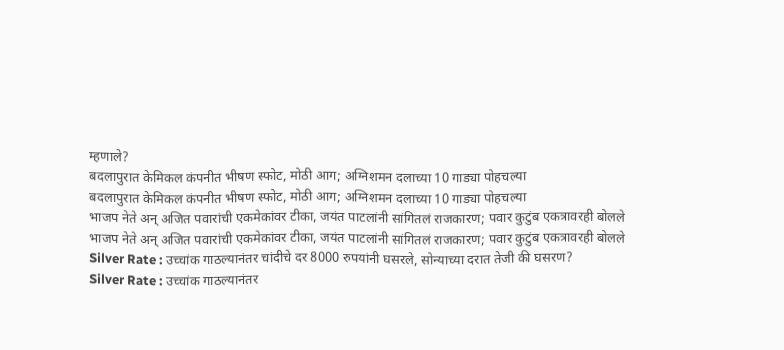म्हणाले?
बदलापुरात केमिकल कंपनीत भीषण स्फोट, मोठी आग; अग्निशमन दलाच्या 10 गाड्या पोहचल्या
बदलापुरात केमिकल कंपनीत भीषण स्फोट, मोठी आग; अग्निशमन दलाच्या 10 गाड्या पोहचल्या
भाजप नेते अन् अजित पवारांची एकमेकांवर टीका, जयंत पाटलांनी सांगितलं राजकारण; पवार कुटुंब एकत्रावरही बोलले
भाजप नेते अन् अजित पवारांची एकमेकांवर टीका, जयंत पाटलांनी सांगितलं राजकारण; पवार कुटुंब एकत्रावरही बोलले
Silver Rate : उच्चांक गाठल्यानंतर चांदीचे दर 8000 रुपयांनी घसरले, सोन्याच्या दरात तेजी की घसरण?
Silver Rate : उच्चांक गाठल्यानंतर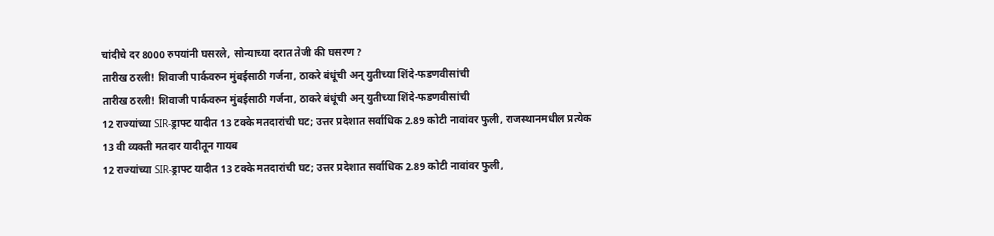चांदीचे दर 8000 रुपयांनी घसरले, सोन्याच्या दरात तेजी की घसरण?
तारीख ठरली! शिवाजी पार्कवरुन मुंबईसाठी गर्जना, ठाकरे बंधूंची अन् युतीच्या शिंदे-फडणवीसांची
तारीख ठरली! शिवाजी पार्कवरुन मुंबईसाठी गर्जना, ठाकरे बंधूंची अन् युतीच्या शिंदे-फडणवीसांची
12 राज्यांच्या SIR-ड्राफ्ट यादीत 13 टक्के मतदारांची घट; उत्तर प्रदेशात सर्वाधिक 2.89 कोटी नावांवर फुली, राजस्थानमधील प्रत्येक 13 वी व्यक्ती मतदार यादीतून गायब
12 राज्यांच्या SIR-ड्राफ्ट यादीत 13 टक्के मतदारांची घट; उत्तर प्रदेशात सर्वाधिक 2.89 कोटी नावांवर फुली,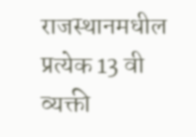राजस्थानमधील प्रत्येक 13 वी व्यक्ती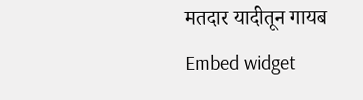मतदार यादीतून गायब
Embed widget